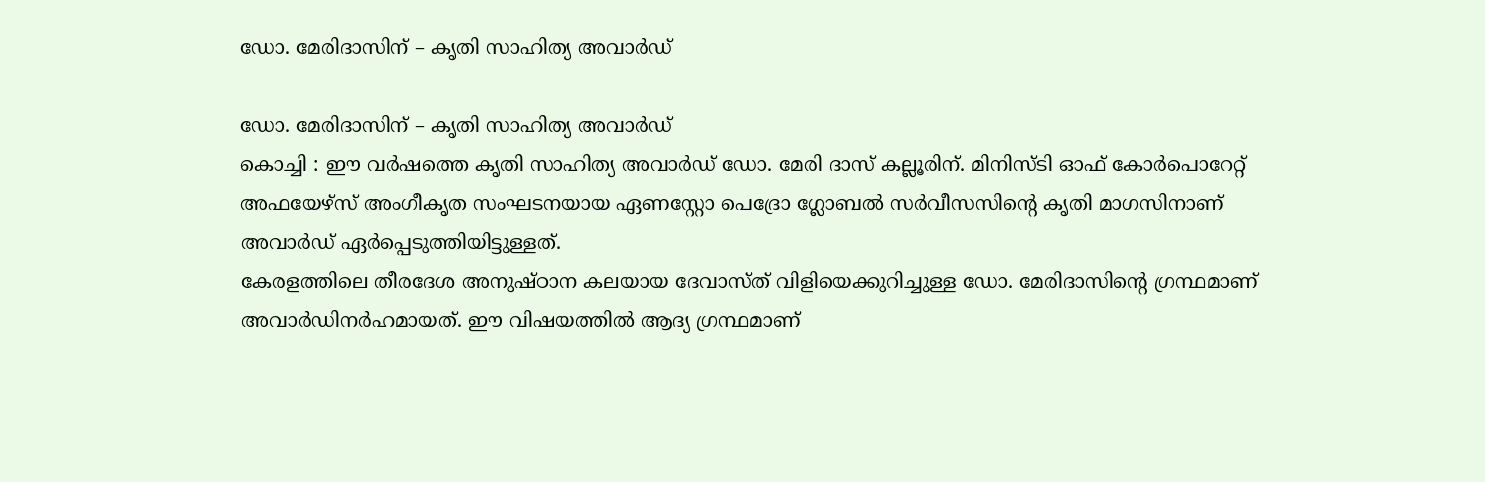ഡോ. മേരിദാസിന് – കൃതി സാഹിത്യ അവാർഡ്

ഡോ. മേരിദാസിന് – കൃതി സാഹിത്യ അവാർഡ്
കൊച്ചി : ഈ വർഷത്തെ കൃതി സാഹിത്യ അവാർഡ് ഡോ. മേരി ദാസ് കല്ലൂരിന്. മിനിസ്ടി ഓഫ് കോർപൊറേറ്റ് അഫയേഴ്സ് അംഗീകൃത സംഘടനയായ ഏണസ്റ്റോ പെദ്രോ ഗ്ലോബൽ സർവീസസിന്റെ കൃതി മാഗസിനാണ് അവാർഡ് ഏർപ്പെടുത്തിയിട്ടുള്ളത്.
കേരളത്തിലെ തീരദേശ അനുഷ്ഠാന കലയായ ദേവാസ്ത് വിളിയെക്കുറിച്ചുള്ള ഡോ. മേരിദാസിന്റെ ഗ്രന്ഥമാണ് അവാർഡിനർഹമായത്. ഈ വിഷയത്തിൽ ആദ്യ ഗ്രന്ഥമാണ്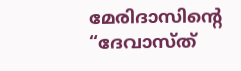മേരിദാസിന്റെ “ദേവാസ്ത്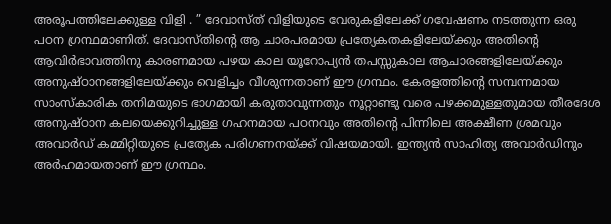അരൂപത്തിലേക്കുള്ള വിളി . ” ദേവാസ്ത് വിളിയുടെ വേരുകളിലേക്ക് ഗവേഷണം നടത്തുന്ന ഒരു പഠന ഗ്രന്ഥമാണിത്. ദേവാസ്തിന്റെ ആ ചാരപരമായ പ്രത്യേകതകളിലേയ്ക്കും അതിന്റെ ആവിർഭാവത്തിനു കാരണമായ പഴയ കാല യൂറോപ്യൻ തപസ്സുകാല ആചാരങ്ങളിലേയ്ക്കും അനുഷ്ഠാനങ്ങളിലേയ്ക്കും വെളിച്ചം വീശുന്നതാണ് ഈ ഗ്രന്ഥം. കേരളത്തിന്റെ സമ്പന്നമായ സാംസ്കാരിക തനിമയുടെ ഭാഗമായി കരുതാവുന്നതും നൂറ്റാണ്ടു വരെ പഴക്കമുള്ളതുമായ തീരദേശ അനുഷ്ഠാന കലയെക്കുറിച്ചുള്ള ഗഹനമായ പഠനവും അതിന്റെ പിന്നിലെ അക്ഷീണ ശ്രമവും അവാർഡ് കമ്മിറ്റിയുടെ പ്രത്യേക പരിഗണനയ്ക്ക് വിഷയമായി. ഇന്ത്യൻ സാഹിത്യ അവാർഡിനും അർഹമായതാണ് ഈ ഗ്രന്ഥം.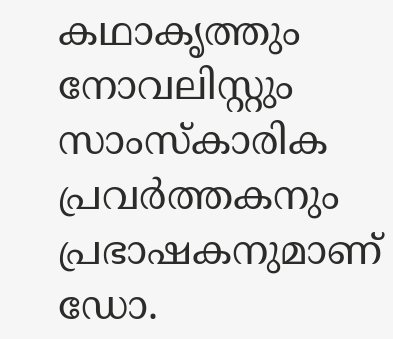കഥാകൃത്തും നോവലിസ്റ്റും സാംസ്കാരിക പ്രവർത്തകനും പ്രഭാഷകനുമാണ് ഡോ.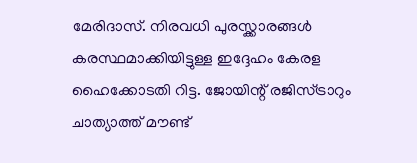മേരിദാസ്. നിരവധി പുരസ്ക്കാരങ്ങൾ കരസ്ഥമാക്കിയിട്ടുള്ള ഇദ്ദേഹം കേരള ഹൈക്കോടതി റിട്ട. ജോയിന്റ് രജിസ്ട്രാറും ചാത്യാത്ത് മൗണ്ട്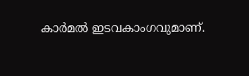കാർമൽ ഇടവകാംഗവുമാണ്.